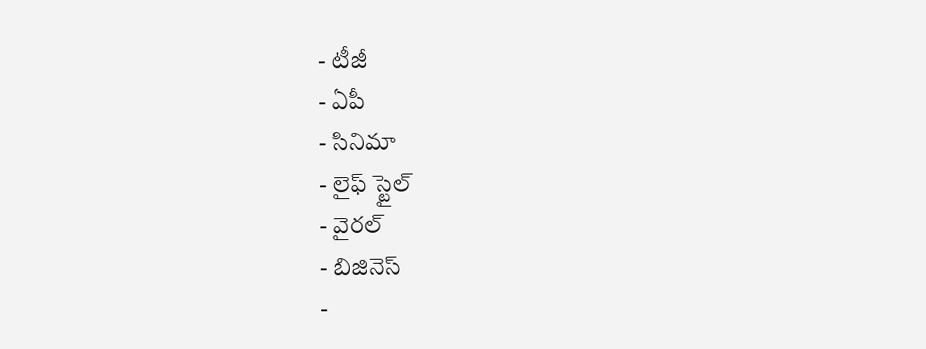- టీజీ
- ఏపీ
- సినిమా
- లైఫ్ స్టైల్
- వైరల్
- బిజినెస్
-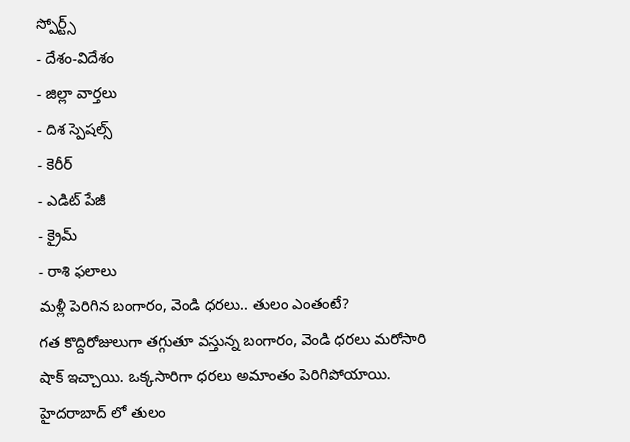స్పోర్ట్స్
- దేశం-విదేశం
- జిల్లా వార్తలు
- దిశ స్పెషల్స్
- కెరీర్
- ఎడిట్ పేజీ
- క్రైమ్
- రాశి ఫలాలు
మళ్లీ పెరిగిన బంగారం, వెండి ధరలు.. తులం ఎంతంటే?
గత కొద్దిరోజులుగా తగ్గుతూ వస్తున్న బంగారం, వెండి ధరలు మరోసారి షాక్ ఇచ్చాయి. ఒక్కసారిగా ధరలు అమాంతం పెరిగిపోయాయి. హైదరాబాద్ లో తులం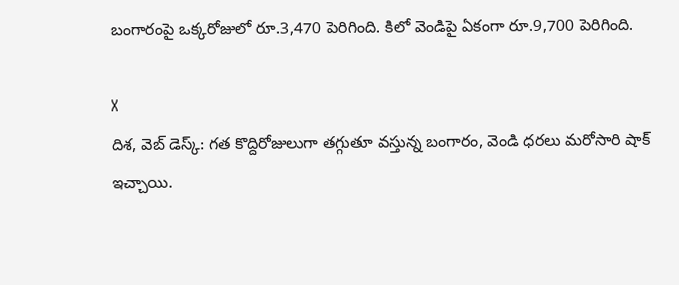బంగారంపై ఒక్కరోజులో రూ.3,470 పెరిగింది. కిలో వెండిపై ఏకంగా రూ.9,700 పెరిగింది.

X
దిశ, వెబ్ డెస్క్: గత కొద్దిరోజులుగా తగ్గుతూ వస్తున్న బంగారం, వెండి ధరలు మరోసారి షాక్ ఇచ్చాయి.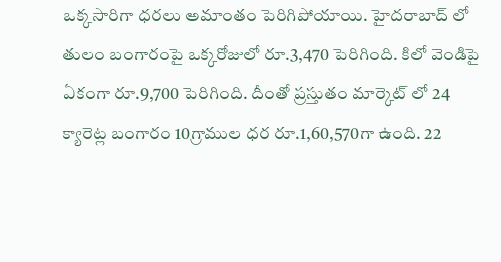ఒక్కసారిగా ధరలు అమాంతం పెరిగిపోయాయి. హైదరాబాద్ లో తులం బంగారంపై ఒక్కరోజులో రూ.3,470 పెరిగింది. కిలో వెండిపై ఏకంగా రూ.9,700 పెరిగింది. దీంతో ప్రస్తుతం మార్కెట్ లో 24 క్యారెట్ల బంగారం 10గ్రాముల ధర రూ.1,60,570గా ఉంది. 22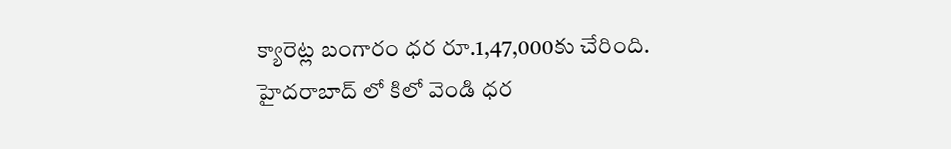క్యారెట్ల బంగారం ధర రూ.1,47,000కు చేరింది. హైదరాబాద్ లో కిలో వెండి ధర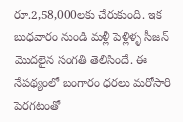రూ.2,58,000లకు చేరుకుంది. ఇక బుధవారం నుండి మళ్లీ పెళ్లిళ్ళ సీజన్ మొదలైన సంగతి తెలిసిందే. ఈ నేపథ్యంలో బంగారం ధరలు మరోసారి పెరగటంతో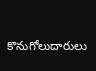కొనుగోలుదారులు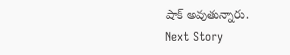షాక్ అవుతున్నారు.
Next Story